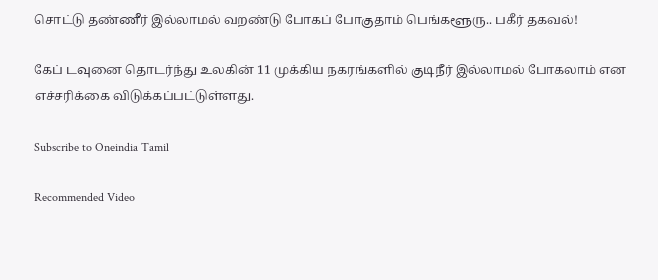சொட்டு தண்ணீர் இல்லாமல் வறண்டு போகப் போகுதாம் பெங்களூரு.. பகீர் தகவல்!

கேப் டவுனை தொடர்ந்து உலகின் 11 முக்கிய நகரங்களில் குடிநீர் இல்லாமல் போகலாம் என எச்சரிக்கை விடுக்கப்பட்டுள்ளது.

Subscribe to Oneindia Tamil

Recommended Video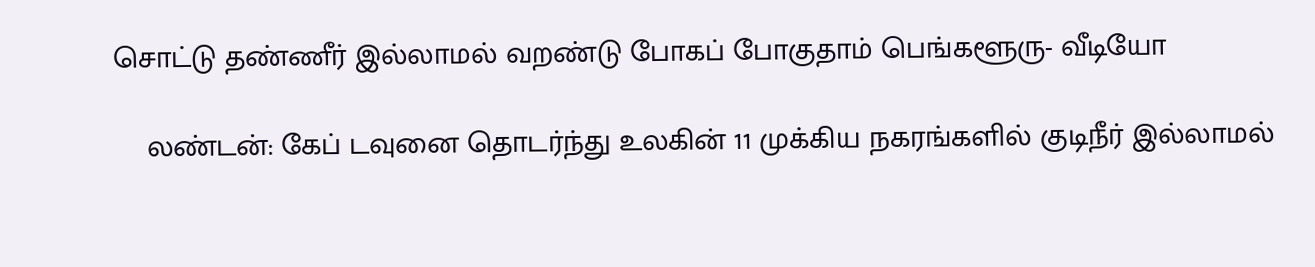சொட்டு தண்ணீர் இல்லாமல் வறண்டு போகப் போகுதாம் பெங்களூரு- வீடியோ

    லண்டன்: கேப் டவுனை தொடர்ந்து உலகின் 11 முக்கிய நகரங்களில் குடிநீர் இல்லாமல்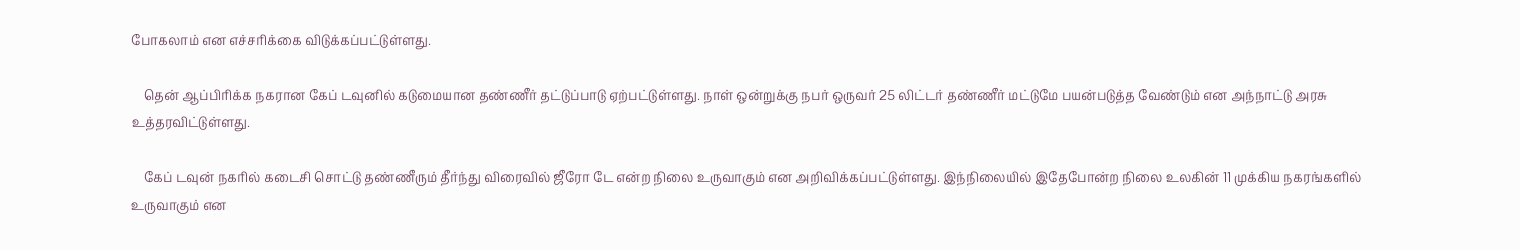போகலாம் என எச்சரிக்கை விடுக்கப்பட்டுள்ளது.

    தென் ஆப்பிரிக்க நகரான கேப் டவுனில் கடுமையான தண்ணீர் தட்டுப்பாடு ஏற்பட்டுள்ளது. நாள் ஒன்றுக்கு நபர் ஒருவர் 25 லிட்டர் தண்ணீர் மட்டுமே பயன்படுத்த வேண்டும் என அந்நாட்டு அரசு உத்தரவிட்டுள்ளது.

    கேப் டவுன் நகரில் கடைசி சொட்டு தண்ணீரும் தீர்ந்து விரைவில் ஜீரோ டே என்ற நிலை உருவாகும் என அறிவிக்கப்பட்டுள்ளது. இந்நிலையில் இதேபோன்ற நிலை உலகின் 11 முக்கிய நகரங்களில் உருவாகும் என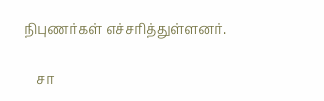நிபுணர்கள் எச்சரித்துள்ளனர்.

    சா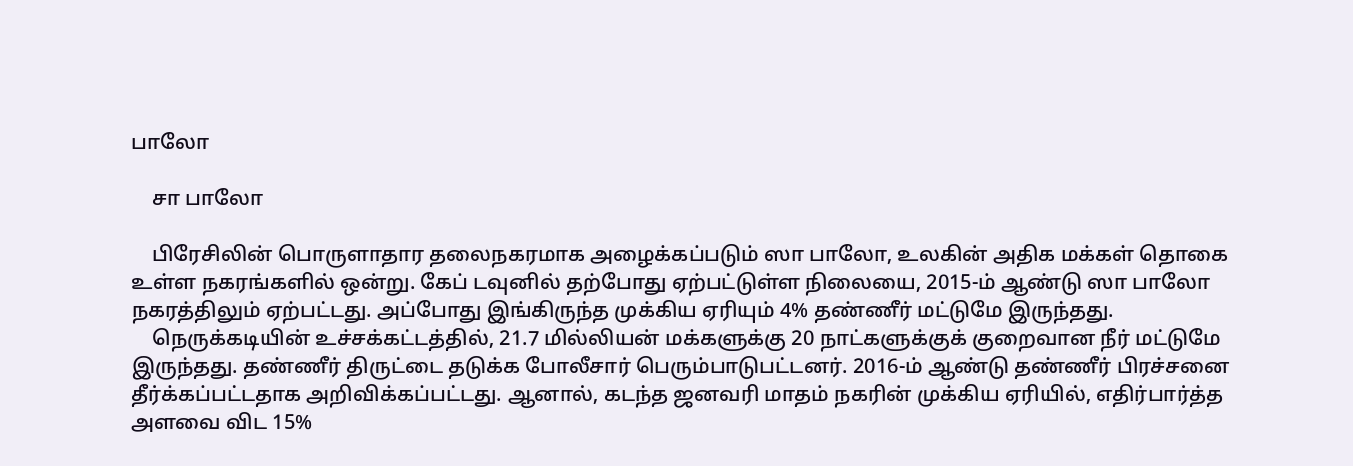பாலோ

    சா பாலோ

    பிரேசிலின் பொருளாதார தலைநகரமாக அழைக்கப்படும் ஸா பாலோ, உலகின் அதிக மக்கள் தொகை உள்ள நகரங்களில் ஒன்று. கேப் டவுனில் தற்போது ஏற்பட்டுள்ள நிலையை, 2015-ம் ஆண்டு ஸா பாலோ நகரத்திலும் ஏற்பட்டது. அப்போது இங்கிருந்த முக்கிய ஏரியும் 4% தண்ணீர் மட்டுமே இருந்தது.
    நெருக்கடியின் உச்சக்கட்டத்தில், 21.7 மில்லியன் மக்களுக்கு 20 நாட்களுக்குக் குறைவான நீர் மட்டுமே இருந்தது. தண்ணீர் திருட்டை தடுக்க போலீசார் பெரும்பாடுபட்டனர். 2016-ம் ஆண்டு தண்ணீர் பிரச்சனை தீர்க்கப்பட்டதாக அறிவிக்கப்பட்டது. ஆனால், கடந்த ஜனவரி மாதம் நகரின் முக்கிய ஏரியில், எதிர்பார்த்த அளவை விட 15%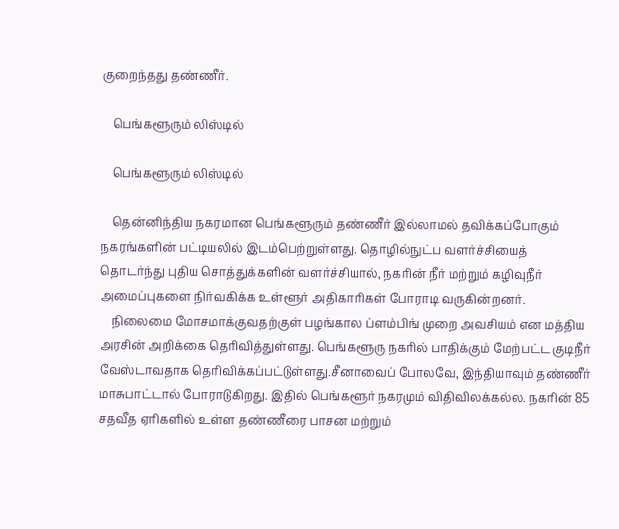குறைந்தது தண்ணீர்.

    பெங்களூரும் லிஸ்டில்

    பெங்களூரும் லிஸ்டில்

    தென்னிந்திய நகரமான பெங்களூரும் தண்ணீர் இல்லாமல் தவிக்கப்போகும் நகரங்களின் பட்டியலில் இடம்பெற்றுள்ளது. தொழில்நுட்ப வளர்ச்சியைத் தொடர்ந்து புதிய சொத்துக்களின் வளர்ச்சியால், நகரின் நீர் மற்றும் கழிவுநீர் அமைப்புகளை நிர்வகிக்க உள்ளூர் அதிகாரிகள் போராடி வருகின்றனர்.
    நிலைமை மோசமாக்குவதற்குள் பழங்கால ப்ளம்பிங் முறை அவசியம் என மத்திய அரசின் அறிக்கை தெரிவித்துள்ளது. பெங்களூரு நகரில் பாதிக்கும் மேற்பட்ட குடிநீர் வேஸ்டாவதாக தெரிவிக்கப்பட்டுள்ளது.சீனாவைப் போலவே, இந்தியாவும் தண்ணீர் மாசுபாட்டால் போராடுகிறது. இதில் பெங்களூர் நகரமும் விதிவிலக்கல்ல. நகரின் 85 சதவீத ஏரிகளில் உள்ள தண்ணீரை பாசன மற்றும்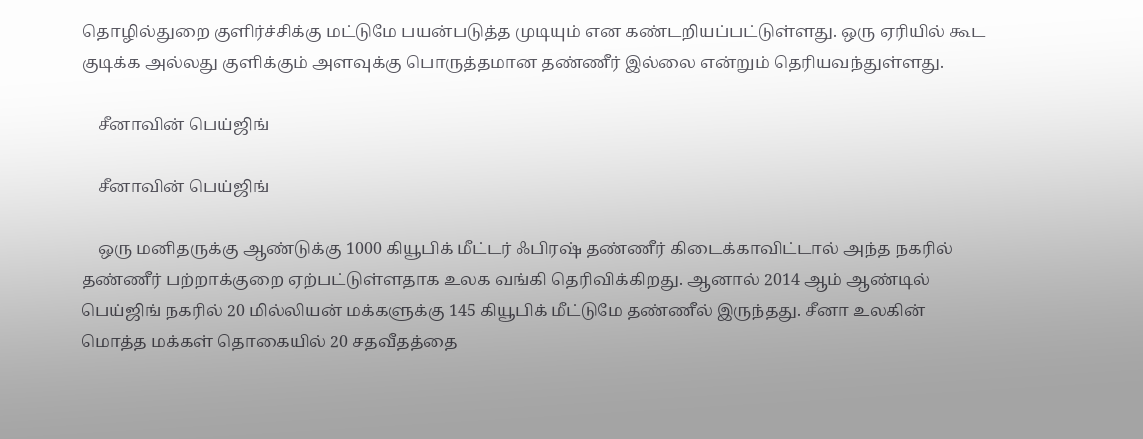தொழில்துறை குளிர்ச்சிக்கு மட்டுமே பயன்படுத்த முடியும் என கண்டறியப்பட்டுள்ளது. ஒரு ஏரியில் கூட குடிக்க அல்லது குளிக்கும் அளவுக்கு பொருத்தமான தண்ணீர் இல்லை என்றும் தெரியவந்துள்ளது.

    சீனாவின் பெய்ஜிங்

    சீனாவின் பெய்ஜிங்

    ஒரு மனிதருக்கு ஆண்டுக்கு 1000 கியூபிக் மீட்டர் ஃபிரஷ் தண்ணீர் கிடைக்காவிட்டால் அந்த நகரில் தண்ணீர் பற்றாக்குறை ஏற்பட்டுள்ளதாக உலக வங்கி தெரிவிக்கிறது. ஆனால் 2014 ஆம் ஆண்டில் பெய்ஜிங் நகரில் 20 மில்லியன் மக்களுக்கு 145 கியூபிக் மீட்டுமே தண்ணீல் இருந்தது. சீனா உலகின் மொத்த மக்கள் தொகையில் 20 சதவீதத்தை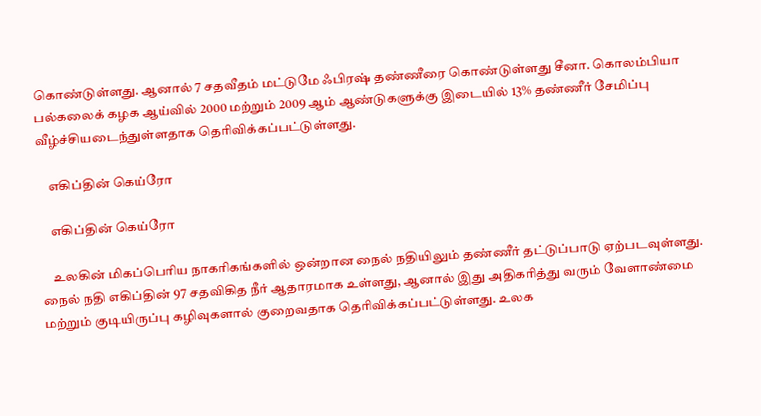கொண்டுள்ளது. ஆனால் 7 சதவீதம் மட்டுமே ஃபிரஷ் தண்ணீரை கொண்டுள்ளது சீனா. கொலம்பியா பல்கலைக் கழக ஆய்வில் 2000 மற்றும் 2009 ஆம் ஆண்டுகளுக்கு இடையில் 13% தண்ணீர் சேமிப்பு வீழ்ச்சியடைந்துள்ளதாக தெரிவிக்கப்பட்டுள்ளது.

    எகிப்தின் கெய்ரோ

    எகிப்தின் கெய்ரோ

    உலகின் மிகப்பெரிய நாகரிகங்களில் ஒன்றான நைல் நதியிலும் தண்ணீர் தட்டுப்பாடு ஏற்படவுள்ளது. நைல் நதி எகிப்தின் 97 சதவிகித நீர் ஆதாரமாக உள்ளது, ஆனால் இது அதிகரித்து வரும் வேளாண்மை மற்றும் குடியிருப்பு கழிவுகளால் குறைவதாக தெரிவிக்கப்பட்டுள்ளது. உலக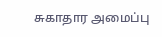சுகாதார அமைப்பு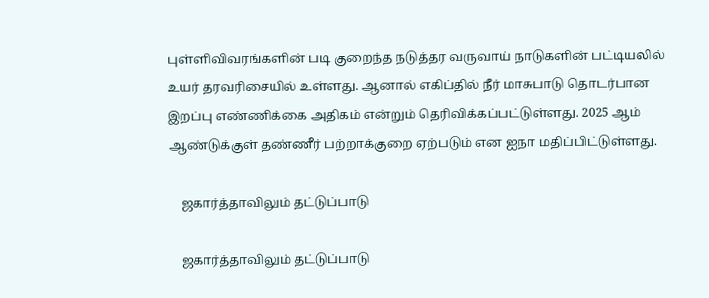புள்ளிவிவரங்களின் படி குறைந்த நடுத்தர வருவாய் நாடுகளின் பட்டியலில் உயர் தரவரிசையில் உள்ளது. ஆனால் எகிப்தில் நீர் மாசுபாடு தொடர்பான இறப்பு எண்ணிக்கை அதிகம் என்றும் தெரிவிக்கப்பட்டுள்ளது. 2025 ஆம் ஆண்டுக்குள் தண்ணீர் பற்றாக்குறை ஏற்படும் என ஐநா மதிப்பிட்டுள்ளது.

    ஜகார்த்தாவிலும் தட்டுப்பாடு

    ஜகார்த்தாவிலும் தட்டுப்பாடு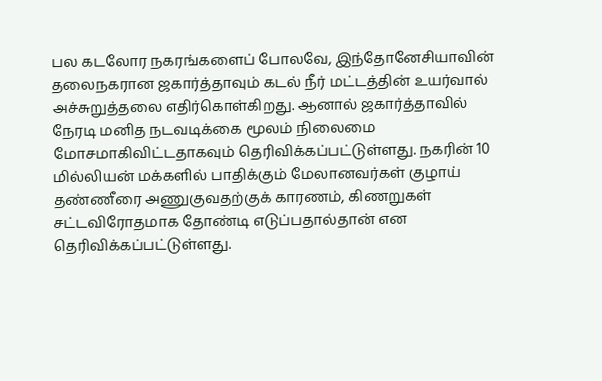பல கடலோர நகரங்களைப் போலவே, இந்தோனேசியாவின் தலைநகரான ஜகார்த்தாவும் கடல் நீர் மட்டத்தின் உயர்வால் அச்சுறுத்தலை எதிர்கொள்கிறது. ஆனால் ஜகார்த்தாவில் நேரடி மனித நடவடிக்கை மூலம் நிலைமை மோசமாகிவிட்டதாகவும் தெரிவிக்கப்பட்டுள்ளது. நகரின் 10 மில்லியன் மக்களில் பாதிக்கும் மேலானவர்கள் குழாய் தண்ணீரை அணுகுவதற்குக் காரணம், கிணறுகள் சட்டவிரோதமாக தோண்டி எடுப்பதால்தான் என தெரிவிக்கப்பட்டுள்ளது.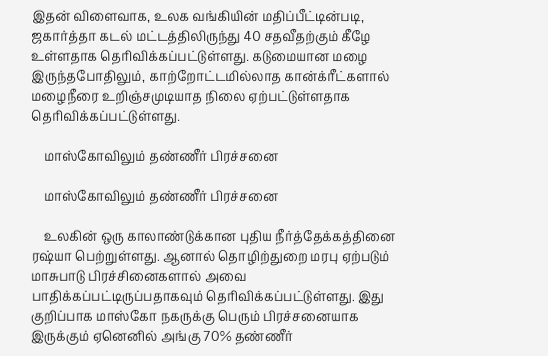இதன் விளைவாக, உலக வங்கியின் மதிப்பீட்டின்படி, ஜகார்த்தா கடல் மட்டத்திலிருந்து 40 சதவீதற்கும் கீழே உள்ளதாக தெரிவிக்கப்பட்டுள்ளது. கடுமையான மழை இருந்தபோதிலும், காற்றோட்டமில்லாத கான்க்ரீட்களால் மழைநீரை உறிஞ்சமுடியாத நிலை ஏற்பட்டுள்ளதாக தெரிவிக்கப்பட்டுள்ளது.

    மாஸ்கோவிலும் தண்ணீர் பிரச்சனை

    மாஸ்கோவிலும் தண்ணீர் பிரச்சனை

    உலகின் ஒரு காலாண்டுக்கான புதிய நீர்த்தேக்கத்தினை ரஷ்யா பெற்றுள்ளது. ஆனால் தொழிற்துறை மரபு ஏற்படும் மாசுபாடு பிரச்சினைகளால் அவை பாதிக்கப்பட்டிருப்பதாகவும் தெரிவிக்கப்பட்டுள்ளது. இது குறிப்பாக மாஸ்கோ நகருக்கு பெரும் பிரச்சனையாக இருக்கும் ஏனெனில் அங்கு 70% தண்ணீர்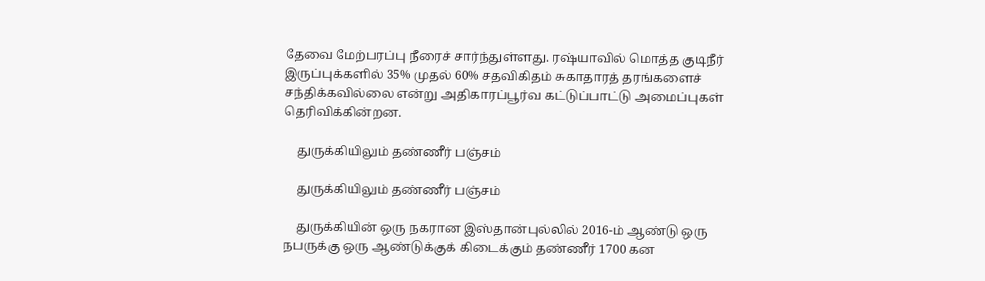தேவை மேற்பரப்பு நீரைச் சார்ந்துள்ளது. ரஷ்யாவில் மொத்த குடிநீர் இருப்புக்களில் 35% முதல் 60% சதவிகிதம் சுகாதாரத் தரங்களைச் சந்திக்கவில்லை என்று அதிகாரப்பூர்வ கட்டுப்பாட்டு அமைப்புகள் தெரிவிக்கின்றன.

    துருக்கியிலும் தண்ணீர் பஞ்சம்

    துருக்கியிலும் தண்ணீர் பஞ்சம்

    துருக்கியின் ஒரு நகரான இஸ்தான்புல்லில் 2016-ம் ஆண்டு ஒரு நபருக்கு ஒரு ஆண்டுக்குக் கிடைக்கும் தண்ணீர் 1700 கன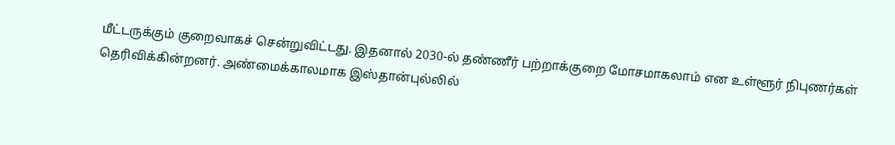மீட்டருக்கும் குறைவாகச் சென்றுவிட்டது. இதனால் 2030-ல் தண்ணீர் பற்றாக்குறை மோசமாகலாம் என உள்ளூர் நிபுணர்கள் தெரிவிக்கின்றனர். அண்மைக்காலமாக இஸ்தான்புல்லில்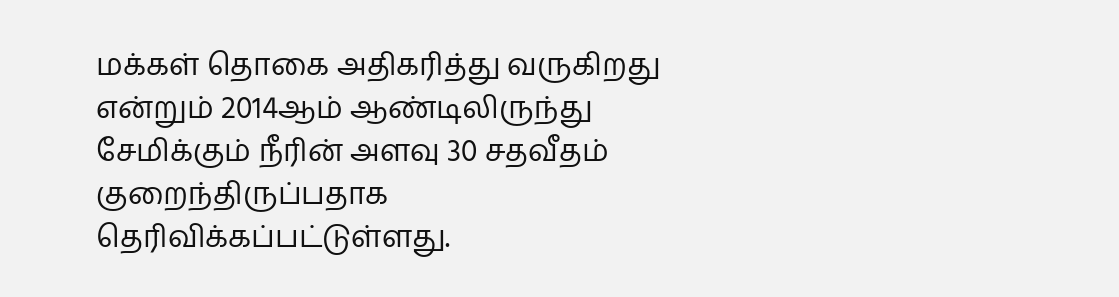மக்கள் தொகை அதிகரித்து வருகிறது என்றும் 2014ஆம் ஆண்டிலிருந்து சேமிக்கும் நீரின் அளவு 30 சதவீதம் குறைந்திருப்பதாக தெரிவிக்கப்பட்டுள்ளது.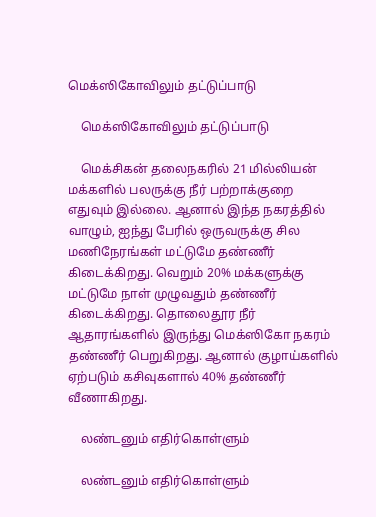மெக்ஸிகோவிலும் தட்டுப்பாடு

    மெக்ஸிகோவிலும் தட்டுப்பாடு

    மெக்சிகன் தலைநகரில் 21 மில்லியன் மக்களில் பலருக்கு நீர் பற்றாக்குறை எதுவும் இல்லை. ஆனால் இந்த நகரத்தில் வாழும், ஐந்து பேரில் ஒருவருக்கு சில மணிநேரங்கள் மட்டுமே தண்ணீர் கிடைக்கிறது. வெறும் 20% மக்களுக்கு மட்டுமே நாள் முழுவதும் தண்ணீர் கிடைக்கிறது. தொலைதூர நீர் ஆதாரங்களில் இருந்து மெக்ஸிகோ நகரம் தண்ணீர் பெறுகிறது. ஆனால் குழாய்களில் ஏற்படும் கசிவுகளால் 40% தண்ணீர் வீணாகிறது.

    லண்டனும் எதிர்கொள்ளும்

    லண்டனும் எதிர்கொள்ளும்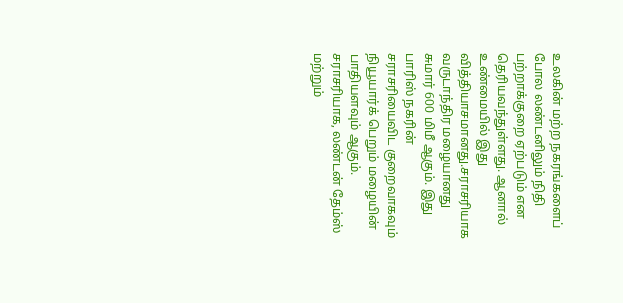உலகின் மற்ற நகரங்களைப் போல லண்டனிலும் நிதி பற்றாக்குறை ஏற்படும் என தெரியவந்துள்ளது. ஆனால் உண்மையில் இது வித்தியாசமானது.சராசரியாக வருடாந்திர மழையானது சுமார் 600 மிமீ ஆகும். இது பாரிஸ் நகரின் சராசரியைவிட குறைவாகவும் நியூயார்க் பெறும் மழையின் பாதியளவும் ஆகும். சராசரியாக, லண்டன் தேம்ஸ் மற்றும்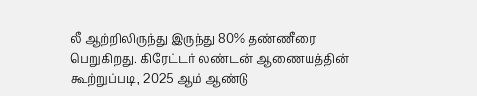லீ ஆற்றிலிருந்து இருந்து 80% தண்ணீரை பெறுகிறது. கிரேட்டர் லண்டன் ஆணையத்தின் கூற்றுப்படி, 2025 ஆம் ஆண்டு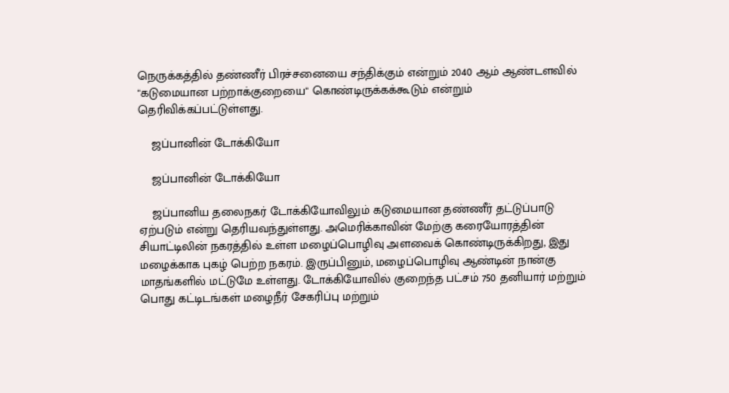நெருக்கத்தில் தண்ணீர் பிரச்சனையை சந்திக்கும் என்றும் 2040 ஆம் ஆண்டளவில் "கடுமையான பற்றாக்குறையை" கொண்டிருக்கக்கூடும் என்றும் தெரிவிக்கப்பட்டுள்ளது.

    ஜப்பானின் டோக்கியோ

    ஜப்பானின் டோக்கியோ

    ஜப்பானிய தலைநகர் டோக்கியோவிலும் கடுமையான தண்ணீர் தட்டுப்பாடு ஏற்படும் என்று தெரியவந்துள்ளது. அமெரிக்காவின் மேற்கு கரையோரத்தின் சியாட்டிலின் நகரத்தில் உள்ள மழைப்பொழிவு அளவைக் கொண்டிருக்கிறது, இது மழைக்காக புகழ் பெற்ற நகரம். இருப்பினும், மழைப்பொழிவு ஆண்டின் நான்கு மாதங்களில் மட்டுமே உள்ளது. டோக்கியோவில் குறைந்த பட்சம் 750 தனியார் மற்றும் பொது கட்டிடங்கள் மழைநீர் சேகரிப்பு மற்றும்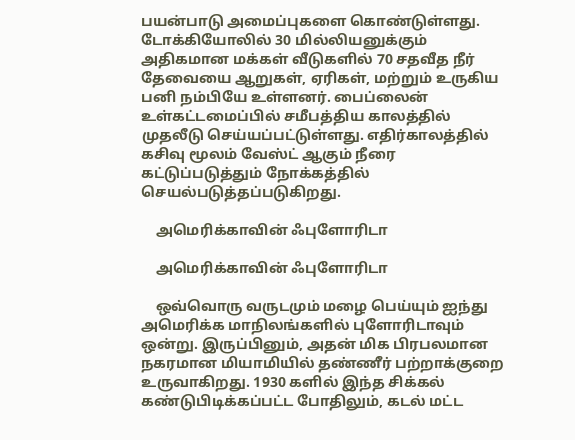பயன்பாடு அமைப்புகளை கொண்டுள்ளது. டோக்கியோலில் 30 மில்லியனுக்கும் அதிகமான மக்கள் வீடுகளில் 70 சதவீத நீர் தேவையை ஆறுகள், ஏரிகள், மற்றும் உருகிய பனி நம்பியே உள்ளனர். பைப்லைன் உள்கட்டமைப்பில் சமீபத்திய காலத்தில் முதலீடு செய்யப்பட்டுள்ளது. எதிர்காலத்தில் கசிவு மூலம் வேஸ்ட் ஆகும் நீரை கட்டுப்படுத்தும் நோக்கத்தில் செயல்படுத்தப்படுகிறது.

    அமெரிக்காவின் ஃபுளோரிடா

    அமெரிக்காவின் ஃபுளோரிடா

    ஒவ்வொரு வருடமும் மழை பெய்யும் ஐந்து அமெரிக்க மாநிலங்களில் புளோரிடாவும் ஒன்று. இருப்பினும், அதன் மிக பிரபலமான நகரமான மியாமியில் தண்ணீர் பற்றாக்குறை உருவாகிறது. 1930 களில் இந்த சிக்கல் கண்டுபிடிக்கப்பட்ட போதிலும், கடல் மட்ட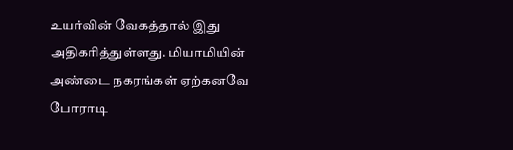உயர்வின் வேகத்தால் இது அதிகரித்துள்ளது. மியாமியின் அண்டை நகரங்கள் ஏற்கனவே போராடி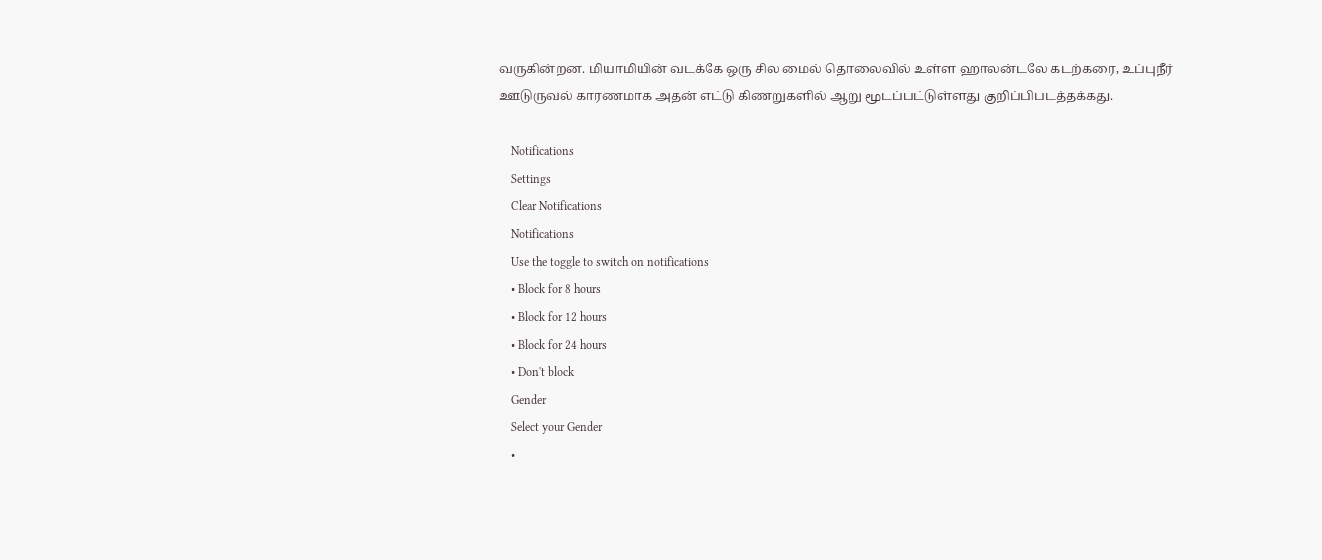வருகின்றன. மியாமியின் வடக்கே ஒரு சில மைல் தொலைவில் உள்ள ஹாலன்டலே கடற்கரை, உப்புநீர் ஊடுருவல் காரணமாக அதன் எட்டு கிணறுகளில் ஆறு மூடப்பட்டுள்ளது குறிப்பிபடத்தக்கது.

    Notifications
    Settings
    Clear Notifications
    Notifications
    Use the toggle to switch on notifications
    • Block for 8 hours
    • Block for 12 hours
    • Block for 24 hours
    • Don't block
    Gender
    Select your Gender
    •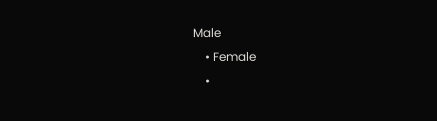Male
    • Female
    •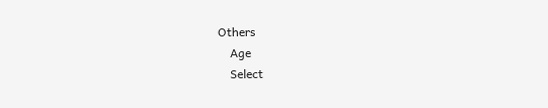Others
    Age
    Select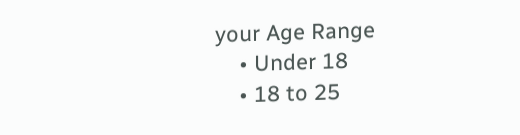your Age Range
    • Under 18
    • 18 to 25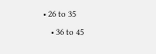• 26 to 35
    • 36 to 45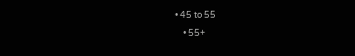• 45 to 55
    • 55+